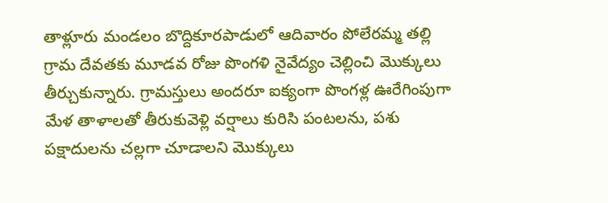తాళ్లూరు మండలం బొద్దికూరపాడులో ఆదివారం పోలేరమ్మ తల్లి గ్రామ దేవతకు మూడవ రోజు పొంగళి నైవేద్యం చెల్లించి మొక్కులు తీర్చుకున్నారు. గ్రామస్తులు అందరూ ఐక్యంగా పొంగళ్ల ఊరేగింపుగా మేళ తాళాలతో తీరుకువెళ్లి వర్షాలు కురిసి పంటలను, పశు పక్షాదులను చల్లగా చూడాలని మొక్కులు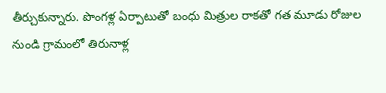తీర్చుకున్నారు. పొంగళ్ల ఏర్పాటుతో బంధు మిత్రుల రాకతో గత మూడు రోజుల నుండి గ్రామంలో తిరునాళ్ల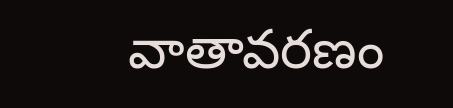వాతావరణం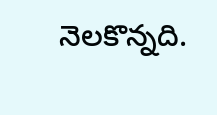నెలకొన్నది.